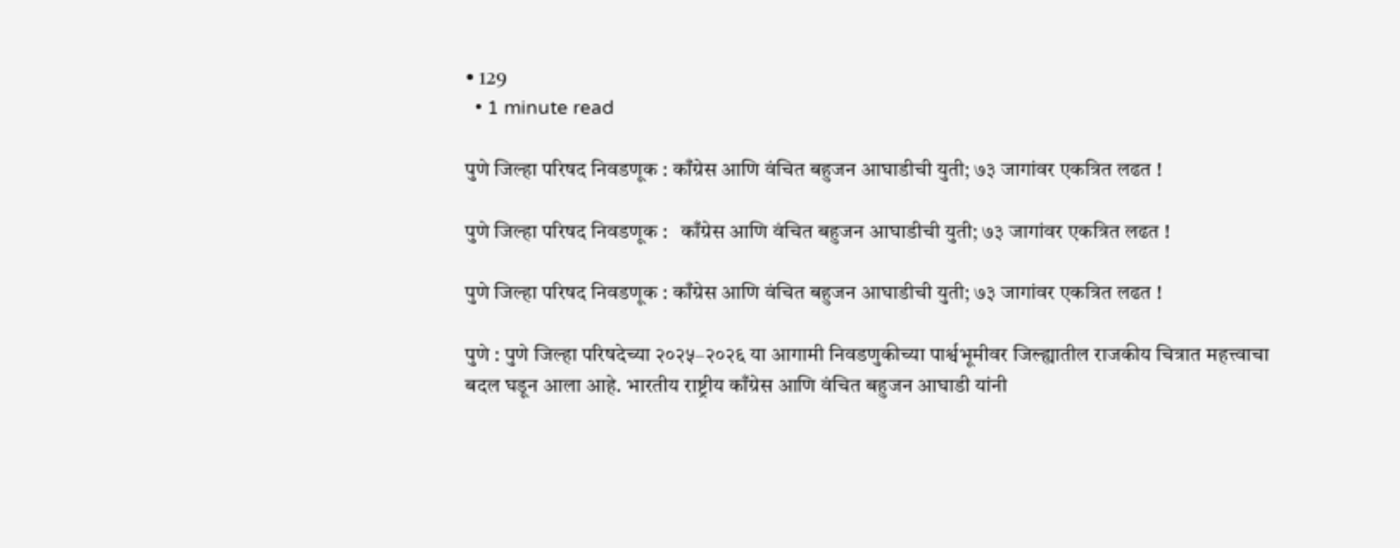• 129
  • 1 minute read

पुणे जिल्हा परिषद निवडणूक : काँग्रेस आणि वंचित बहुजन आघाडीची युती; ७३ जागांवर एकत्रित लढत !

पुणे जिल्हा परिषद निवडणूक :   काँग्रेस आणि वंचित बहुजन आघाडीची युती; ७३ जागांवर एकत्रित लढत !

पुणे जिल्हा परिषद निवडणूक : काँग्रेस आणि वंचित बहुजन आघाडीची युती; ७३ जागांवर एकत्रित लढत !

पुणे : पुणे जिल्हा परिषदेच्या २०२५–२०२६ या आगामी निवडणुकीच्या पार्श्वभूमीवर जिल्ह्यातील राजकीय चित्रात महत्त्वाचा बदल घडून आला आहे. भारतीय राष्ट्रीय काँग्रेस आणि वंचित बहुजन आघाडी यांनी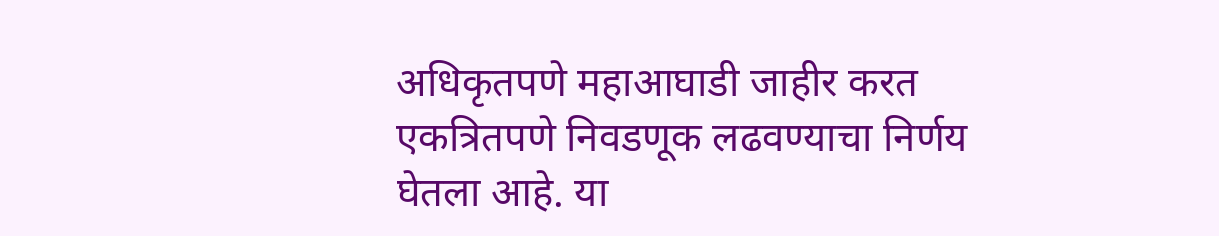अधिकृतपणे महाआघाडी जाहीर करत एकत्रितपणे निवडणूक लढवण्याचा निर्णय घेतला आहे. या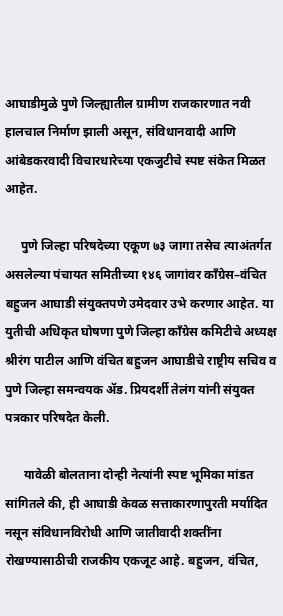आघाडीमुळे पुणे जिल्ह्यातील ग्रामीण राजकारणात नवी हालचाल निर्माण झाली असून, संविधानवादी आणि आंबेडकरवादी विचारधारेच्या एकजुटीचे स्पष्ट संकेत मिळत आहेत.

     पुणे जिल्हा परिषदेच्या एकूण ७३ जागा तसेच त्याअंतर्गत असलेल्या पंचायत समितीच्या १४६ जागांवर काँग्रेस–वंचित बहुजन आघाडी संयुक्तपणे उमेदवार उभे करणार आहेत. या युतीची अधिकृत घोषणा पुणे जिल्हा काँग्रेस कमिटीचे अध्यक्ष श्रीरंग पाटील आणि वंचित बहुजन आघाडीचे राष्ट्रीय सचिव व पुणे जिल्हा समन्वयक ॲड. प्रियदर्शी तेलंग यांनी संयुक्त पत्रकार परिषदेत केली.

      यावेळी बोलताना दोन्ही नेत्यांनी स्पष्ट भूमिका मांडत सांगितले की, ही आघाडी केवळ सत्ताकारणापुरती मर्यादित नसून संविधानविरोधी आणि जातीवादी शक्तींना रोखण्यासाठीची राजकीय एकजूट आहे. बहुजन, वंचित,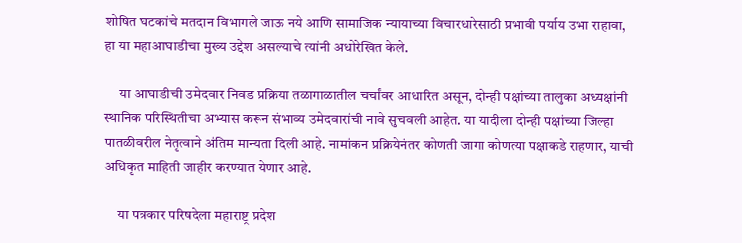शोषित घटकांचे मतदान विभागले जाऊ नये आणि सामाजिक न्यायाच्या विचारधारेसाठी प्रभावी पर्याय उभा राहावा, हा या महाआघाडीचा मुख्य उद्देश असल्याचे त्यांनी अधोरेखित केले.

     या आघाडीची उमेदवार निवड प्रक्रिया तळागाळातील चर्चांवर आधारित असून, दोन्ही पक्षांच्या तालुका अध्यक्षांनी स्थानिक परिस्थितीचा अभ्यास करून संभाव्य उमेदवारांची नावे सुचवली आहेत. या यादीला दोन्ही पक्षांच्या जिल्हा पातळीवरील नेतृत्वाने अंतिम मान्यता दिली आहे. नामांकन प्रक्रियेनंतर कोणती जागा कोणत्या पक्षाकडे राहणार, याची अधिकृत माहिती जाहीर करण्यात येणार आहे.

     या पत्रकार परिषदेला महाराष्ट्र प्रदेश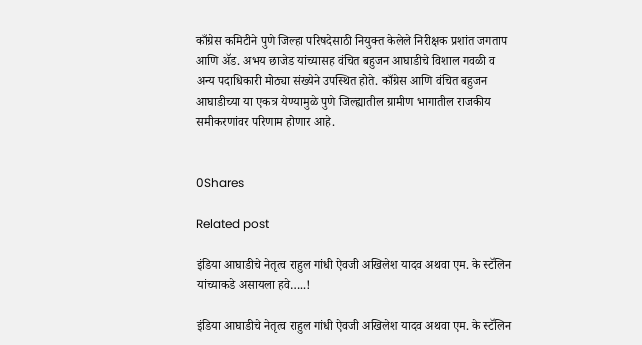काँग्रेस कमिटीने पुणे जिल्हा परिषदेसाठी नियुक्त केलेले निरीक्षक प्रशांत जगताप आणि ॲड. अभय छाजेड यांच्यासह वंचित बहुजन आघाडीचे विशाल गवळी व अन्य पदाधिकारी मोठ्या संख्येने उपस्थित होते. काँग्रेस आणि वंचित बहुजन आघाडीच्या या एकत्र येण्यामुळे पुणे जिल्ह्यातील ग्रामीण भागातील राजकीय समीकरणांवर परिणाम होणार आहे.


0Shares

Related post

इंडिया आघाडीचे नेतृत्व राहुल गांधी ऐवजी अखिलेश यादव अथवा एम. के स्टॅलिन यांच्याकडे असायला हवे…..!

इंडिया आघाडीचे नेतृत्व राहुल गांधी ऐवजी अखिलेश यादव अथवा एम. के स्टॅलिन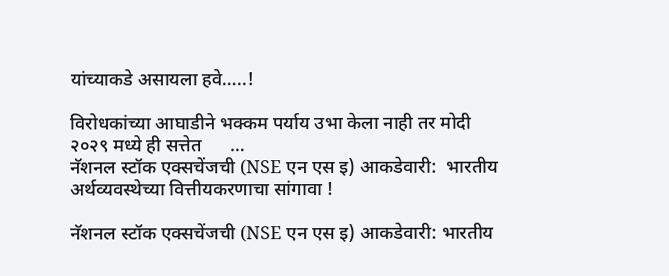यांच्याकडे असायला हवे…..!

विरोधकांच्या आघाडीने भक्कम पर्याय उभा केला नाही तर मोदी २०२९ मध्ये ही सत्तेत      …
नॅशनल स्टॉक एक्सचेंजची (NSE एन एस इ) आकडेवारी:  भारतीय अर्थव्यवस्थेच्या वित्तीयकरणाचा सांगावा !

नॅशनल स्टॉक एक्सचेंजची (NSE एन एस इ) आकडेवारी: भारतीय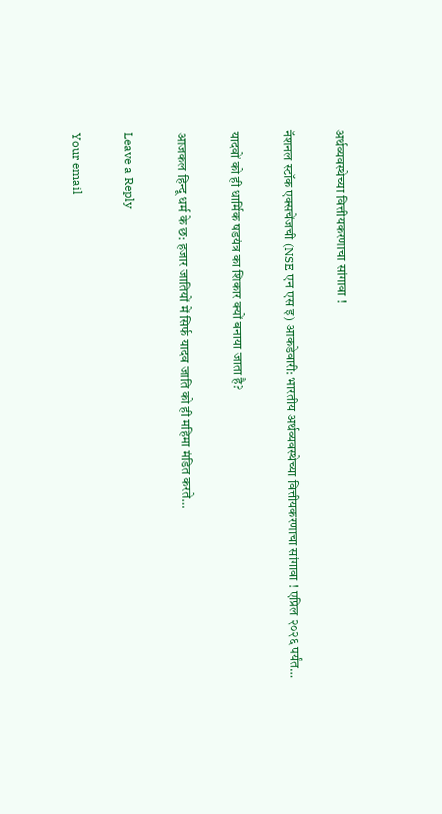अर्थव्यवस्थेच्या वित्तीयकरणाचा सांगावा !

नॅशनल स्टॉक एक्सचेंजची (NSE एन एस इ) आकडेवारी: भारतीय अर्थव्यवस्थेच्या वित्तीयकरणाचा सांगावा ! एप्रिल २०२६ पर्यंत…

यादवों को ही धार्मिक षडयंत्र का शिकार क्यों बनाया जाता है?

आजकल हिन्दू धर्म के छ: हजार जातियों में सिर्फ यादव जाति को ही महिमा मंडित करते…

Leave a Reply

Your email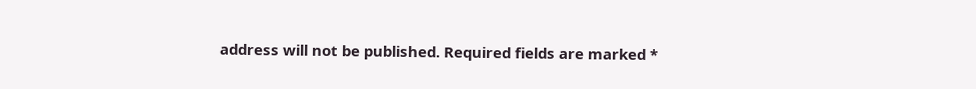address will not be published. Required fields are marked *